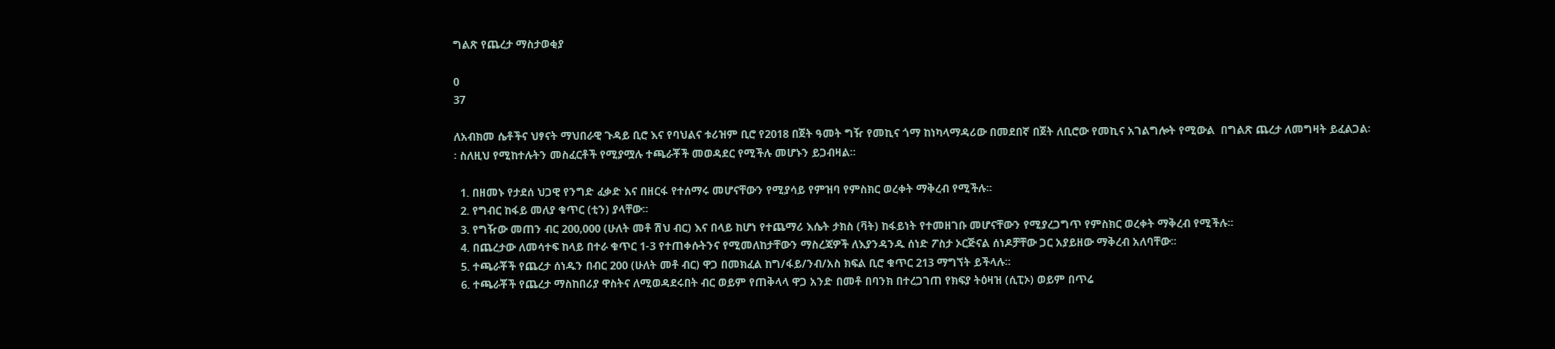ግልጽ የጨረታ ማስታወቂያ

0
37

ለአብክመ ሴቶችና ህፃናት ማህበራዊ ጉዳይ ቢሮ እና የባህልና ቱሪዝም ቢሮ የ2018 በጀት ዓመት ግዥ የመኪና ጎማ ከነካላማዳሪው በመደበኛ በጀት ለቢሮው የመኪና አገልግሎት የሚውል  በግልጽ ጨረታ ለመግዛት ይፈልጋል፡፡ ስለዚህ የሚከተሉትን መስፈርቶች የሚያሟሉ ተጫራቾች መወዳደር የሚችሉ መሆኑን ይጋብዛል፡፡

  1. በዘመኑ የታደሰ ህጋዊ የንግድ ፈቃድ እና በዘርፋ የተሰማሩ መሆናቸውን የሚያሳይ የምዝባ የምስክር ወረቀት ማቅረብ የሚችሉ፡፡
  2. የግብር ከፋይ መለያ ቁጥር (ቲን) ያላቸው፡፡
  3. የግዥው መጠን ብር 200,000 (ሁለት መቶ ሽህ ብር) እና በላይ ከሆነ የተጨማሪ እሴት ታክስ (ቫት) ከፋይነት የተመዘገቡ መሆናቸውን የሚያረጋግጥ የምስክር ወረቀት ማቅረብ የሚችሉ፡፡
  4. በጨረታው ለመሳተፍ ከላይ በተራ ቁጥር 1-3 የተጠቀሱትንና የሚመለከታቸውን ማስረጃዎች ለእያንዳንዱ ሰነድ ፖስታ ኦርጅናል ሰነዶቻቸው ጋር አያይዘው ማቅረብ አለባቸው፡፡
  5. ተጫራቾች የጨረታ ሰነዱን በብር 200 (ሁለት መቶ ብር) ዋጋ በመክፈል ከግ/ፋይ/ንብ/አስ ክፍል ቢሮ ቁጥር 213 ማግኘት ይችላሉ፡፡
  6. ተጫራቾች የጨረታ ማስከበሪያ ዋስትና ለሚወዳደሩበት ብር ወይም የጠቅላላ ዋጋ አንድ በመቶ በባንክ በተረጋገጠ የክፍያ ትዕዛዝ (ሲፒኦ) ወይም በጥሬ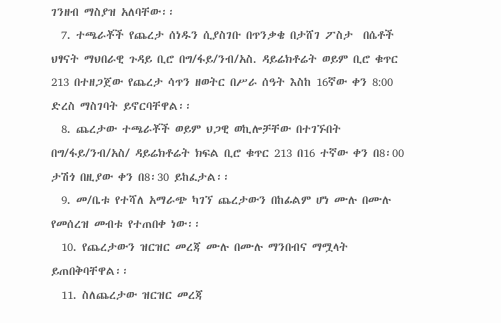ገንዘብ ማስያዝ አለባቸው፡፡
  7. ተጫራቾች የጨረታ ሰነዱን ሲያስገቡ በጥንቃቄ በታሸገ ፖስታ  በሴቶች ህፃናት ማህበራዊ ጉዳይ ቢሮ በግ/ፋይ/ንብ/አስ. ዳይሬክቶሬት ወይም ቢሮ ቁጥር 213 በተዘጋጀው የጨረታ ሳጥን ዘወትር በሥራ ሰዓት እስከ 16ኛው ቀን 8:00 ድረስ ማስገባት ይኖርባቸዋል፡፡
  8. ጨረታው ተጫራቾች ወይም ህጋዊ ወኪሎቻቸው በተገኙበት በግ/ፋይ/ንብ/አስ/ ዳይሬክቶሬት ክፍል ቢሮ ቁጥር 213 በ16 ተኛው ቀን በ8፡00 ታሽጎ በዚያው ቀን በ8፡30 ይከፈታል፡፡
  9. መ/ቤቱ የተሻለ አማራጭ ካገኘ ጨረታውን በከፊልም ሆነ ሙሉ በሙሉ የመሰረዝ መብቱ የተጠበቀ ነው፡፡
  10. የጨረታውን ዝርዝር መረጃ ሙሉ በሙሉ ማንበብና ማሟላት ይጠበቅባቸዋል፡፡
  11. ስለጨረታው ዝርዝር መረጃ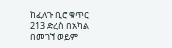ከፈለጉ ቢሮ ቁጥር 213 ድረስ በአካል በመገኘ ወይም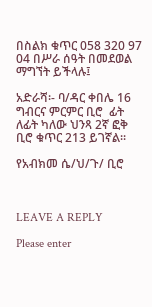በስልክ ቁጥር 058 320 97 04 በሥራ ሰዓት በመደወል ማግኘት ይችላሉ፤

አድራሻ፡- ባ/ዳር ቀበሌ 16 ግብርና ምርምር ቢሮ  ፊት ለፊት ካለው ህንጻ 2ኛ ፎቅ ቢሮ ቁጥር 213 ይገኛል፡፡

የአብክመ ሴ/ህ/ጉ/ ቢሮ



LEAVE A REPLY

Please enter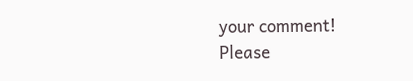your comment!
Please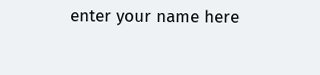enter your name here